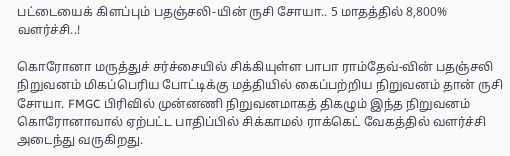பட்டையைக் கிளப்பும் பதஞ்சலி-யின் ருசி சோயா.. 5 மாதத்தில் 8,800% வளர்ச்சி..!

கொரோனா மருத்துச் சர்ச்சையில் சிக்கியுள்ள பாபா ராம்தேவ்-வின் பதஞ்சலி நிறுவனம் மிகப்பெரிய போட்டிக்கு மத்தியில் கைப்பற்றிய நிறுவனம் தான் ருசி சோயா. FMGC பிரிவில் முன்னணி நிறுவனமாகத் திகழும் இந்த நிறுவனம் கொரோனாவால் ஏற்பட்ட பாதிப்பில் சிக்காமல் ராக்கெட் வேகத்தில் வளர்ச்சி அடைந்து வருகிறது.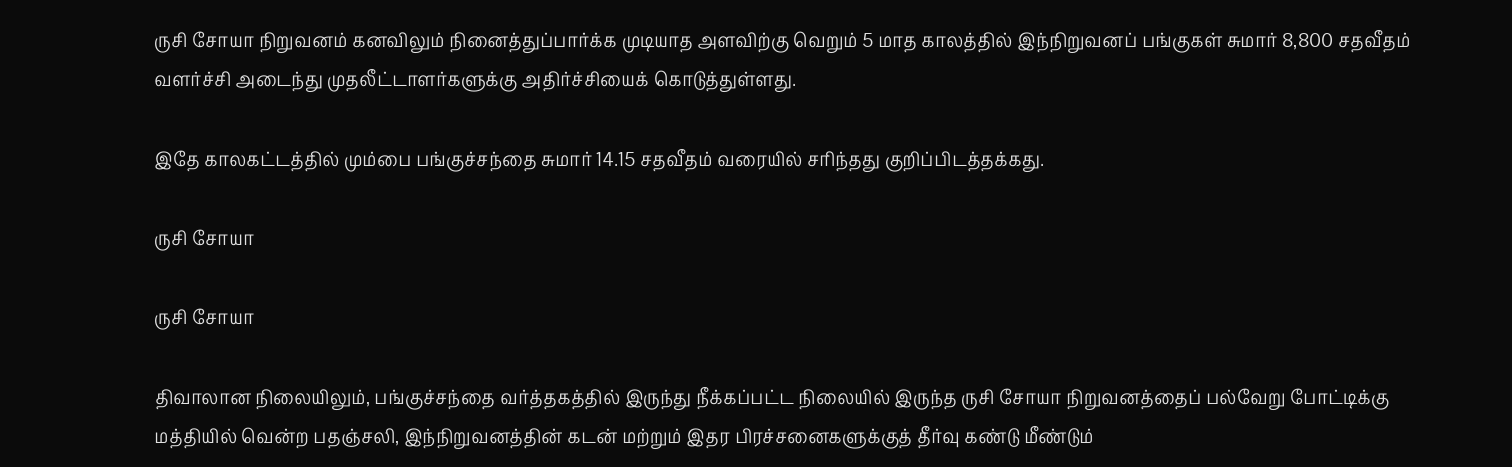ருசி சோயா நிறுவனம் கனவிலும் நினைத்துப்பார்க்க முடியாத அளவிற்கு வெறும் 5 மாத காலத்தில் இந்நிறுவனப் பங்குகள் சுமார் 8,800 சதவீதம் வளர்ச்சி அடைந்து முதலீட்டாளர்களுக்கு அதிர்ச்சியைக் கொடுத்துள்ளது.

இதே காலகட்டத்தில் மும்பை பங்குச்சந்தை சுமார் 14.15 சதவீதம் வரையில் சரிந்தது குறிப்பிடத்தக்கது.

ருசி சோயா

ருசி சோயா

திவாலான நிலையிலும், பங்குச்சந்தை வர்த்தகத்தில் இருந்து நீக்கப்பட்ட நிலையில் இருந்த ருசி சோயா நிறுவனத்தைப் பல்வேறு போட்டிக்கு மத்தியில் வென்ற பதஞ்சலி, இந்நிறுவனத்தின் கடன் மற்றும் இதர பிரச்சனைகளுக்குத் தீர்வு கண்டு மீண்டும்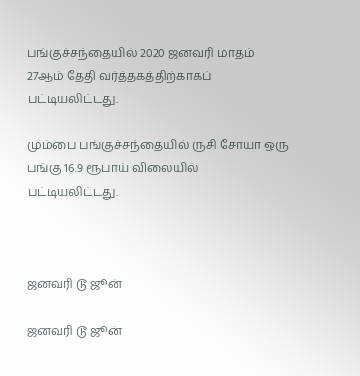பங்குச்சந்தையில் 2020 ஜனவரி மாதம் 27ஆம் தேதி வர்த்தகத்திற்காகப் பட்டியலிட்டது.

மும்பை பங்குச்சந்தையில் ருசி சோயா ஒரு பங்கு 16.9 ரூபாய் விலையில் பட்டியலிட்டது.



ஜனவரி டூ ஜூன்

ஜனவரி டூ ஜூன்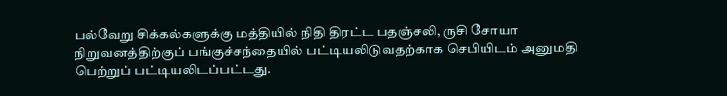பல்வேறு சிக்கல்களுக்கு மத்தியில் நிதி திரட்ட பதஞ்சலி, ருசி சோயா நிறுவனத்திற்குப் பங்குச்சந்தையில் பட்டியலிடுவதற்காக செபியிடம் அனுமதி பெற்றுப் பட்டியலிடப்பட்டது.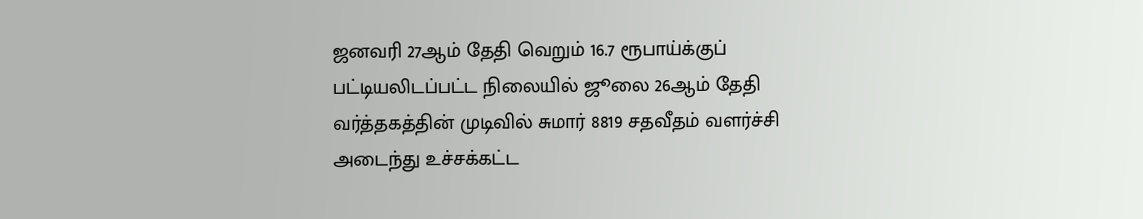ஜனவரி 27ஆம் தேதி வெறும் 16.7 ரூபாய்க்குப் பட்டியலிடப்பட்ட நிலையில் ஜூலை 26ஆம் தேதி வர்த்தகத்தின் முடிவில் சுமார் 8819 சதவீதம் வளர்ச்சி அடைந்து உச்சக்கட்ட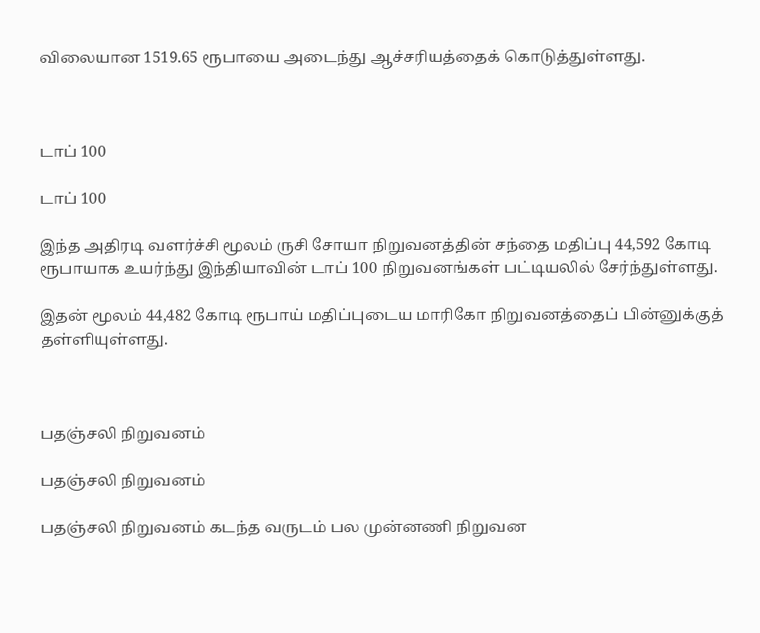விலையான 1519.65 ரூபாயை அடைந்து ஆச்சரியத்தைக் கொடுத்துள்ளது.



டாப் 100

டாப் 100

இந்த அதிரடி வளர்ச்சி மூலம் ருசி சோயா நிறுவனத்தின் சந்தை மதிப்பு 44,592 கோடி ரூபாயாக உயர்ந்து இந்தியாவின் டாப் 100 நிறுவனங்கள் பட்டியலில் சேர்ந்துள்ளது.

இதன் மூலம் 44,482 கோடி ரூபாய் மதிப்புடைய மாரிகோ நிறுவனத்தைப் பின்னுக்குத் தள்ளியுள்ளது.



பதஞ்சலி நிறுவனம்

பதஞ்சலி நிறுவனம்

பதஞ்சலி நிறுவனம் கடந்த வருடம் பல முன்னணி நிறுவன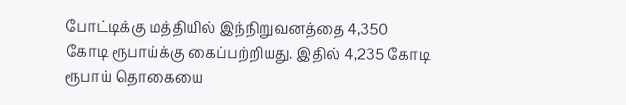போட்டிக்கு மத்தியில் இந்நிறுவனத்தை 4,350 கோடி ரூபாய்க்கு கைப்பற்றியது. இதில் 4,235 கோடி ரூபாய் தொகையை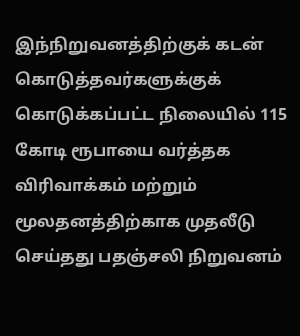இந்நிறுவனத்திற்குக் கடன் கொடுத்தவர்களுக்குக் கொடுக்கப்பட்ட நிலையில் 115 கோடி ரூபாயை வர்த்தக விரிவாக்கம் மற்றும் மூலதனத்திற்காக முதலீடு செய்தது பதஞ்சலி நிறுவனம்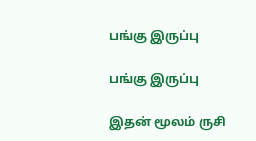பங்கு இருப்பு

பங்கு இருப்பு

இதன் மூலம் ருசி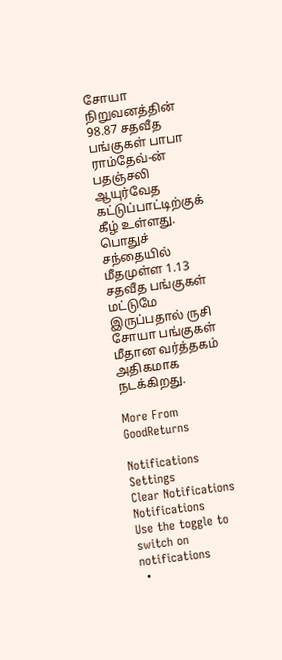சோயா நிறுவனத்தின் 98.87 சதவீத பங்குகள் பாபா ராம்தேவ்-ன் பதஞ்சலி ஆயுர்வேத கட்டுப்பாட்டிற்குக் கீழ் உள்ளது. பொதுச் சந்தையில் மீதமுள்ள 1.13 சதவீத பங்குகள் மட்டுமே இருப்பதால் ருசி சோயா பங்குகள் மீதான வர்த்தகம் அதிகமாக நடக்கிறது.

More From GoodReturns

Notifications
Settings
Clear Notifications
Notifications
Use the toggle to switch on notifications
  •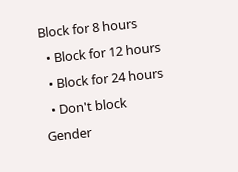Block for 8 hours
  • Block for 12 hours
  • Block for 24 hours
  • Don't block
Gender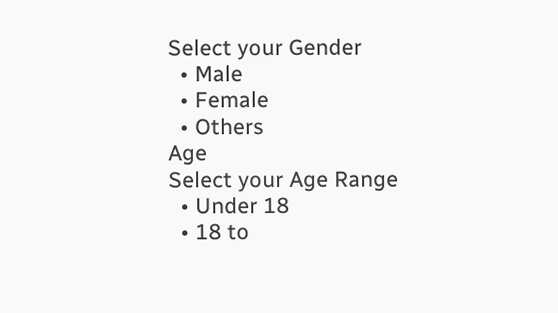Select your Gender
  • Male
  • Female
  • Others
Age
Select your Age Range
  • Under 18
  • 18 to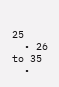25
  • 26 to 35
  •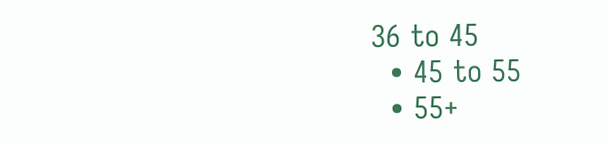36 to 45
  • 45 to 55
  • 55+